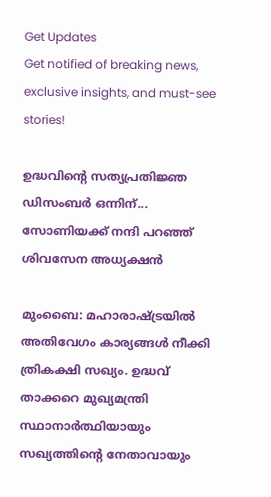Get Updates
Get notified of breaking news, exclusive insights, and must-see stories!

ഉദ്ധവിന്റെ സത്യപ്രതിജ്ഞ ഡിസംബര്‍ ഒന്നിന്... സോണിയക്ക് നന്ദി പറഞ്ഞ് ശിവസേന അധ്യക്ഷന്‍

മുംബൈ: മഹാരാഷ്ട്രയില്‍ അതിവേഗം കാര്യങ്ങള്‍ നീക്കി ത്രികക്ഷി സഖ്യം. ഉദ്ധവ് താക്കറെ മുഖ്യമന്ത്രി സ്ഥാനാര്‍ത്ഥിയായും സഖ്യത്തിന്റെ നേതാവായും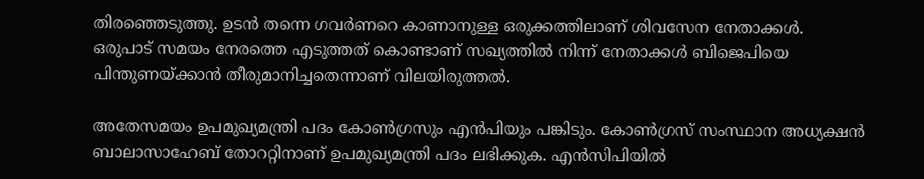തിരഞ്ഞെടുത്തു. ഉടന്‍ തന്നെ ഗവര്‍ണറെ കാണാനുള്ള ഒരുക്കത്തിലാണ് ശിവസേന നേതാക്കള്‍. ഒരുപാട് സമയം നേരത്തെ എടുത്തത് കൊണ്ടാണ് സഖ്യത്തില്‍ നിന്ന് നേതാക്കള്‍ ബിജെപിയെ പിന്തുണയ്ക്കാന്‍ തീരുമാനിച്ചതെന്നാണ് വിലയിരുത്തല്‍.

അതേസമയം ഉപമുഖ്യമന്ത്രി പദം കോണ്‍ഗ്രസും എന്‍പിയും പങ്കിടും. കോണ്‍ഗ്രസ് സംസ്ഥാന അധ്യക്ഷന്‍ ബാലാസാഹേബ് തോററ്റിനാണ് ഉപമുഖ്യമന്ത്രി പദം ലഭിക്കുക. എന്‍സിപിയില്‍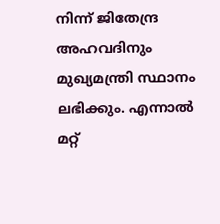നിന്ന് ജിതേന്ദ്ര അഹവദിനും മുഖ്യമന്ത്രി സ്ഥാനം ലഭിക്കും. എന്നാല്‍ മറ്റ്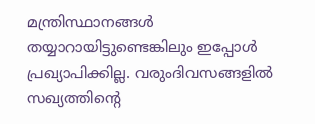മന്ത്രിസ്ഥാനങ്ങള്‍ തയ്യാറായിട്ടുണ്ടെങ്കിലും ഇപ്പോള്‍ പ്രഖ്യാപിക്കില്ല. വരുംദിവസങ്ങളില്‍ സഖ്യത്തിന്റെ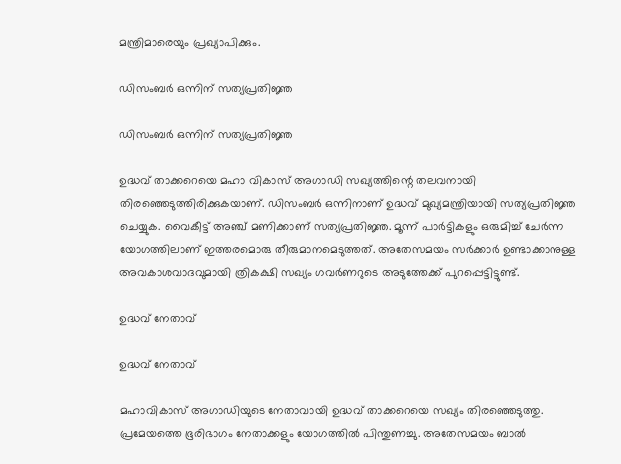മന്ത്രിമാരെയും പ്രഖ്യാപിക്കും.

ഡിസംബര്‍ ഒന്നിന് സത്യപ്രതിജ്ഞ

ഡിസംബര്‍ ഒന്നിന് സത്യപ്രതിജ്ഞ

ഉദ്ധവ് താക്കറെയെ മഹാ വികാസ് അഗാഡി സഖ്യത്തിന്റെ തലവനായി തിരഞ്ഞെടുത്തിരിക്കുകയാണ്. ഡിസംബര്‍ ഒന്നിനാണ് ഉദ്ധവ് മുഖ്യമന്ത്രിയായി സത്യപ്രതിജ്ഞ ചെയ്യുക. വൈകീട്ട് അഞ്ച് മണിക്കാണ് സത്യപ്രതിജ്ഞ. മൂന്ന് പാര്‍ട്ടികളും ഒരുമിച്ച് ചേര്‍ന്ന യോഗത്തിലാണ് ഇത്തരമൊരു തീരുമാനമെടുത്തത്. അതേസമയം സര്‍ക്കാര്‍ ഉണ്ടാക്കാനുള്ള അവകാശവാദവുമായി ത്രികക്ഷി സഖ്യം ഗവര്‍ണറുടെ അടുത്തേക്ക് പുറപ്പെട്ടിട്ടുണ്ട്.

ഉദ്ധവ് നേതാവ്

ഉദ്ധവ് നേതാവ്

മഹാവികാസ് അഗാഡിയുടെ നേതാവായി ഉദ്ധവ് താക്കറെയെ സഖ്യം തിരഞ്ഞെടുത്തു. പ്രമേയത്തെ ഭൂരിഭാഗം നേതാക്കളും യോഗത്തില്‍ പിന്തുണച്ചു. അതേസമയം ബാല്‍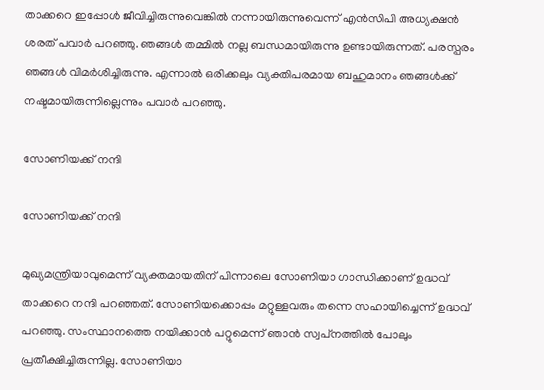താക്കറെ ഇപ്പോള്‍ ജീവിച്ചിരുന്നുവെങ്കില്‍ നന്നായിരുന്നുവെന്ന് എന്‍സിപി അധ്യക്ഷന്‍ ശരത് പവാര്‍ പറഞ്ഞു. ഞങ്ങള്‍ തമ്മില്‍ നല്ല ബന്ധമായിരുന്നു ഉണ്ടായിരുന്നത്. പരസ്പരം ഞങ്ങള്‍ വിമര്‍ശിച്ചിരുന്നു. എന്നാല്‍ ഒരിക്കലും വ്യക്തിപരമായ ബഹുമാനം ഞങ്ങള്‍ക്ക് നഷ്ടമായിരുന്നില്ലെന്നും പവാര്‍ പറഞ്ഞു.

സോണിയക്ക് നന്ദി

സോണിയക്ക് നന്ദി

മുഖ്യമന്ത്രിയാവുമെന്ന് വ്യക്തമായതിന് പിന്നാലെ സോണിയാ ഗാന്ധിക്കാണ് ഉദ്ധവ് താക്കറെ നന്ദി പറഞ്ഞത്. സോണിയക്കൊപ്പം മറ്റുള്ളവരും തന്നെ സഹായിച്ചെന്ന് ഉദ്ധവ് പറഞ്ഞു. സംസ്ഥാനത്തെ നയിക്കാന്‍ പറ്റുമെന്ന് ഞാന്‍ സ്വപ്‌നത്തില്‍ പോലും പ്രതീക്ഷിച്ചിരുന്നില്ല. സോണിയാ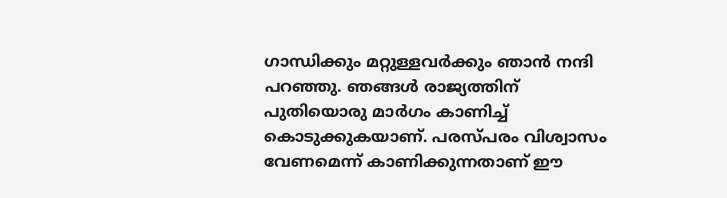ഗാന്ധിക്കും മറ്റുള്ളവര്‍ക്കും ഞാന്‍ നന്ദി പറഞ്ഞു. ഞങ്ങള്‍ രാജ്യത്തിന് പുതിയൊരു മാര്‍ഗം കാണിച്ച് കൊടുക്കുകയാണ്. പരസ്പരം വിശ്വാസം വേണമെന്ന് കാണിക്കുന്നതാണ് ഈ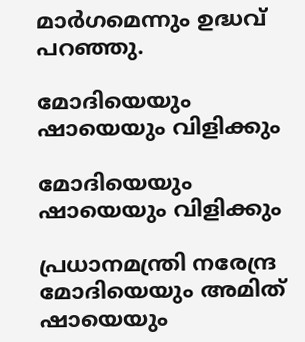മാര്‍ഗമെന്നും ഉദ്ധവ് പറഞ്ഞു.

മോദിയെയും ഷായെയും വിളിക്കും

മോദിയെയും ഷായെയും വിളിക്കും

പ്രധാനമന്ത്രി നരേന്ദ്ര മോദിയെയും അമിത് ഷായെയും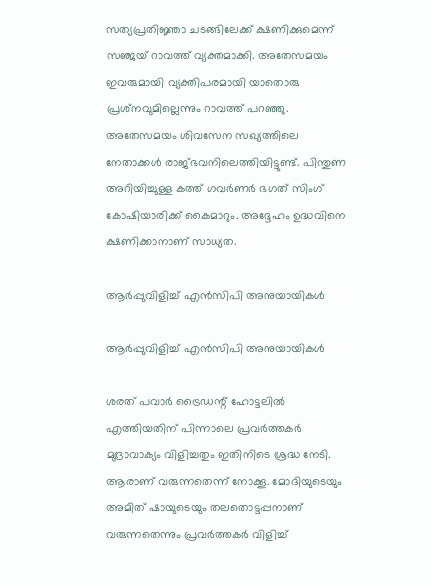സത്യപ്രതിജ്ഞാ ചടങ്ങിലേക്ക് ക്ഷണിക്കുമെന്ന് സഞ്ജയ് റാവത്ത് വ്യക്തമാക്കി. അതേസമയം ഇവരുമായി വ്യക്തിപരമായി യാതൊരു പ്രശ്‌നവുമില്ലെന്നും റാവത്ത് പറഞ്ഞു. അതേസമയം ശിവസേന സഖ്യത്തിലെ നേതാക്കള്‍ രാജ്ഭവനിലെത്തിയിട്ടുണ്ട്. പിന്തുണ അറിയിച്ചുള്ള കത്ത് ഗവര്‍ണര്‍ ഭഗത് സിംഗ് കോഷിയാരിക്ക് കൈമാറും. അദ്ദേഹം ഉദ്ധവിനെ ക്ഷണിക്കാനാണ് സാധ്യത.

ആര്‍പ്പുവിളിച്ച് എന്‍സിപി അനുയായികള്‍

ആര്‍പ്പുവിളിച്ച് എന്‍സിപി അനുയായികള്‍

ശരത് പവാര്‍ ട്രൈഡന്റ് ഹോട്ടലില്‍ എത്തിയതിന് പിന്നാലെ പ്രവര്‍ത്തകര്‍ മുദ്രാവാക്യം വിളിച്ചതും ഇതിനിടെ ശ്രദ്ധ നേടി. ആരാണ് വരുന്നതെന്ന് നോക്കൂ. മോദിയുടെയും അമിത് ഷായുടെയും തലതൊട്ടപ്പനാണ് വരുന്നതെന്നും പ്രവര്‍ത്തകര്‍ വിളിച്ച്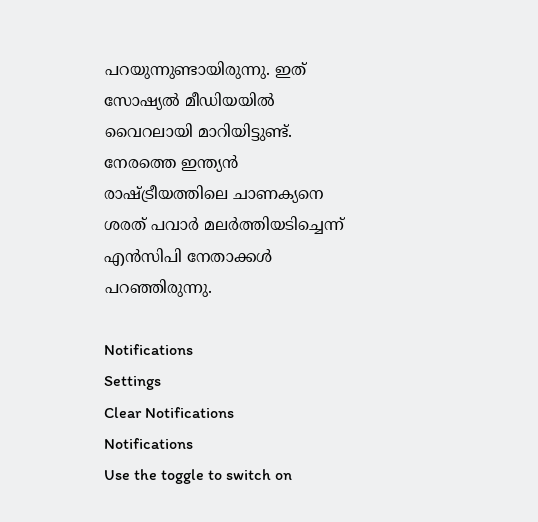പറയുന്നുണ്ടായിരുന്നു. ഇത് സോഷ്യല്‍ മീഡിയയില്‍ വൈറലായി മാറിയിട്ടുണ്ട്. നേരത്തെ ഇന്ത്യന്‍ രാഷ്ട്രീയത്തിലെ ചാണക്യനെ ശരത് പവാര്‍ മലര്‍ത്തിയടിച്ചെന്ന് എന്‍സിപി നേതാക്കള്‍ പറഞ്ഞിരുന്നു.

Notifications
Settings
Clear Notifications
Notifications
Use the toggle to switch on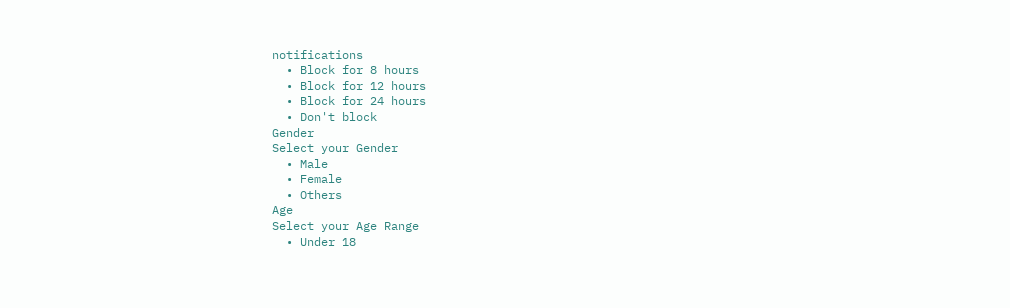notifications
  • Block for 8 hours
  • Block for 12 hours
  • Block for 24 hours
  • Don't block
Gender
Select your Gender
  • Male
  • Female
  • Others
Age
Select your Age Range
  • Under 18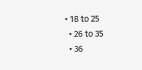• 18 to 25
  • 26 to 35
  • 36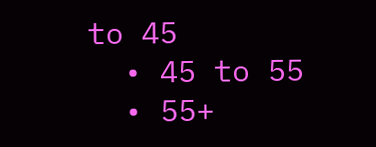to 45
  • 45 to 55
  • 55+